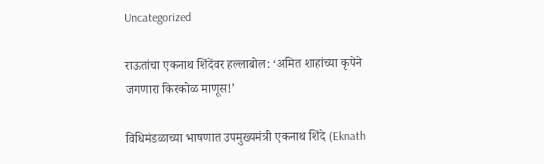Uncategorized

राऊतांचा एकनाथ शिंदेंवर हल्लाबोल: ‘अमित शाहांच्या कृपेने जगणारा किरकोळ माणूस!’

विधिमंडळाच्या भाषणात उपमुख्यमंत्री एकनाथ शिंदे (Eknath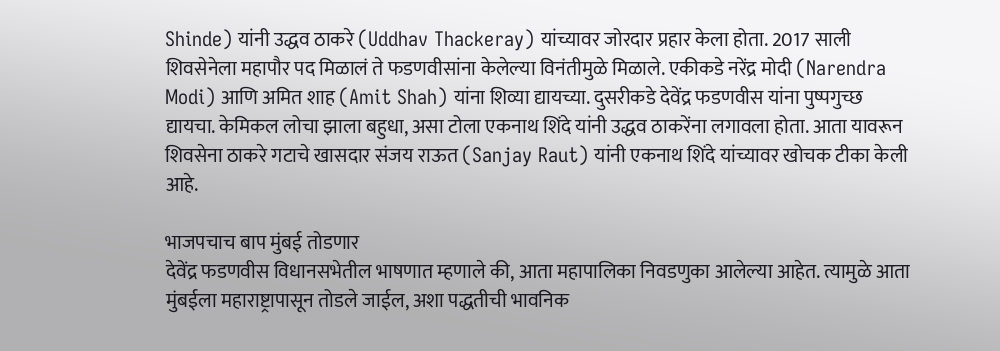Shinde) यांनी उद्धव ठाकरे (Uddhav Thackeray) यांच्यावर जोरदार प्रहार केला होता. 2017 साली शिवसेनेला महापौर पद मिळालं ते फडणवीसांना केलेल्या विनंतीमुळे मिळाले. एकीकडे नरेंद्र मोदी (Narendra Modi) आणि अमित शाह (Amit Shah) यांना शिव्या द्यायच्या. दुसरीकडे देवेंद्र फडणवीस यांना पुष्पगुच्छ द्यायचा. केमिकल लोचा झाला बहुधा, असा टोला एकनाथ शिंदे यांनी उद्धव ठाकरेंना लगावला होता. आता यावरून शिवसेना ठाकरे गटाचे खासदार संजय राऊत (Sanjay Raut) यांनी एकनाथ शिंदे यांच्यावर खोचक टीका केली आहे.

भाजपचाच बाप मुंबई तोडणार
देवेंद्र फडणवीस विधानसभेतील भाषणात म्हणाले की, आता महापालिका निवडणुका आलेल्या आहेत. त्यामुळे आता मुंबईला महाराष्ट्रापासून तोडले जाईल, अशा पद्धतीची भावनिक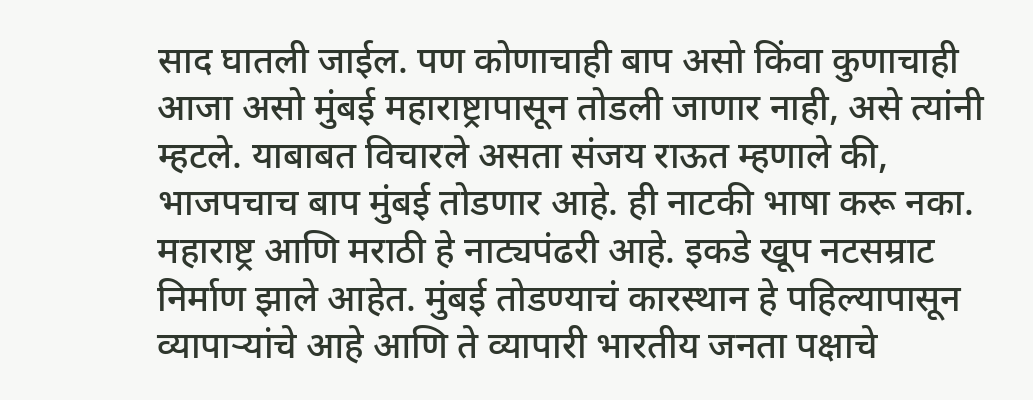साद घातली जाईल. पण कोणाचाही बाप असो किंवा कुणाचाही आजा असो मुंबई महाराष्ट्रापासून तोडली जाणार नाही, असे त्यांनी म्हटले. याबाबत विचारले असता संजय राऊत म्हणाले की, भाजपचाच बाप मुंबई तोडणार आहे. ही नाटकी भाषा करू नका. महाराष्ट्र आणि मराठी हे नाट्यपंढरी आहे. इकडे खूप नटसम्राट निर्माण झाले आहेत. मुंबई तोडण्याचं कारस्थान हे पहिल्यापासून व्यापाऱ्यांचे आहे आणि ते व्यापारी भारतीय जनता पक्षाचे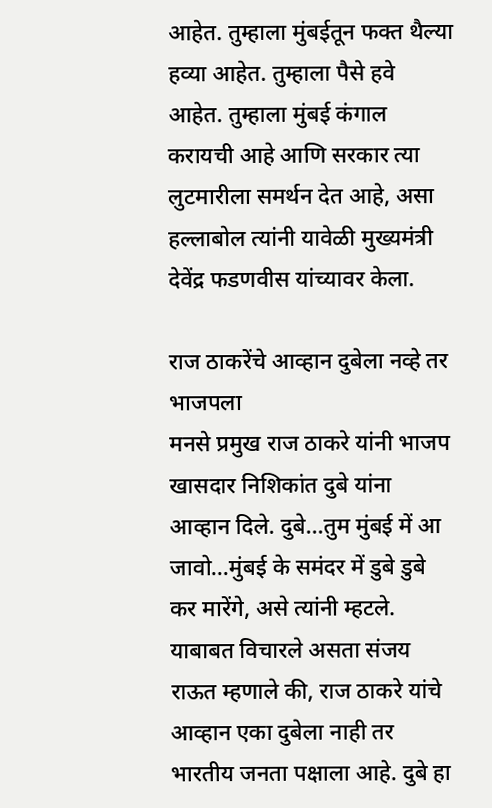आहेत. तुम्हाला मुंबईतून फक्त थैल्या हव्या आहेत. तुम्हाला पैसे हवे आहेत. तुम्हाला मुंबई कंगाल करायची आहे आणि सरकार त्या लुटमारीला समर्थन देत आहे, असा हल्लाबोल त्यांनी यावेळी मुख्यमंत्री देवेंद्र फडणवीस यांच्यावर केला.

राज ठाकरेंचे आव्हान दुबेला नव्हे तर भाजपला
मनसे प्रमुख राज ठाकरे यांनी भाजप खासदार निशिकांत दुबे यांना आव्हान दिले. दुबे…तुम मुंबई में आ जावो…मुंबई के समंदर में डुबे डुबे कर मारेंगे, असे त्यांनी म्हटले. याबाबत विचारले असता संजय राऊत म्हणाले की, राज ठाकरे यांचे आव्हान एका दुबेला नाही तर भारतीय जनता पक्षाला आहे. दुबे हा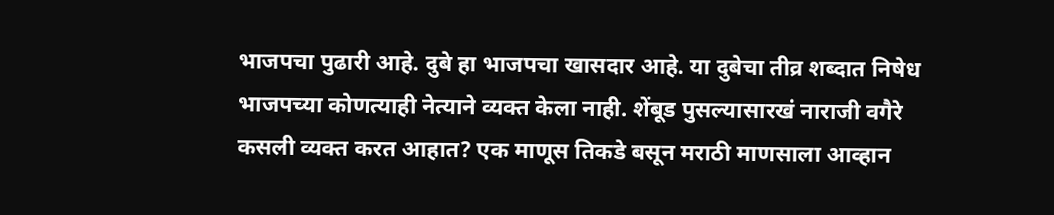भाजपचा पुढारी आहे. दुबे हा भाजपचा खासदार आहे. या दुबेचा तीव्र शब्दात निषेध भाजपच्या कोणत्याही नेत्याने व्यक्त केला नाही. शेंबूड पुसल्यासारखं नाराजी वगैरे कसली व्यक्त करत आहात? एक माणूस तिकडे बसून मराठी माणसाला आव्हान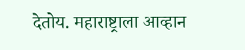देतोय. महाराष्ट्राला आव्हान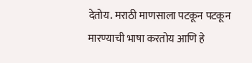देतोय. मराठी माणसाला पटकून पटकून मारण्याची भाषा करतोय आणि हे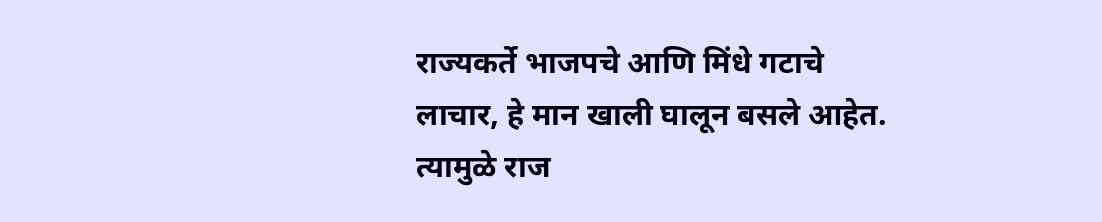राज्यकर्ते भाजपचे आणि मिंधे गटाचे लाचार, हे मान खाली घालून बसले आहेत. त्यामुळे राज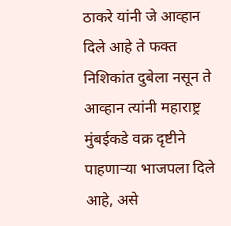ठाकरे यांनी जे आव्हान दिले आहे ते फक्त निशिकांत दुबेला नसून ते आव्हान त्यांनी महाराष्ट्र मुंबईकडे वक्र दृष्टीने पाहणाऱ्या भाजपला दिले आहे, असे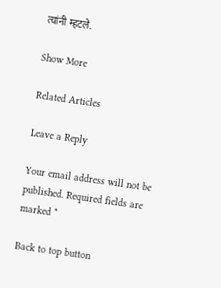त्यांनी म्हटले.

Show More

Related Articles

Leave a Reply

Your email address will not be published. Required fields are marked *

Back to top button